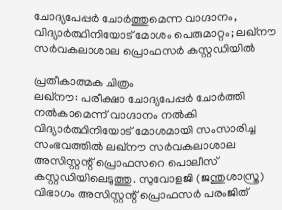ചോദ്യപേപ്പർ ചോർത്തുമെന്ന വാഗ്ദാനം, വിദ്യാർത്ഥിനിയോട് മോശം പെരുമാറ്റം; ലഖ്നൗ സർവകലാശാല പ്രൊഫസർ കസ്റ്റഡിയിൽ

പ്രതീകാത്മക ചിത്രം
ലഖ്നൗ: പരീക്ഷാ ചോദ്യപേപ്പർ ചോർത്തി നൽകാമെന്ന് വാഗ്ദാനം നൽകി വിദ്യാർത്ഥിനിയോട് മോശമായി സംസാരിച്ച സംഭവത്തിൽ ലഖ്നൗ സർവകലാശാല അസിസ്റ്റന്റ് പ്രൊഫസറെ പൊലീസ് കസ്റ്റഡിയിലെടുത്തു. സുവോളജി (ജന്തുശാസ്ത്ര) വിഭാഗം അസിസ്റ്റന്റ് പ്രൊഫസർ പരംജിത്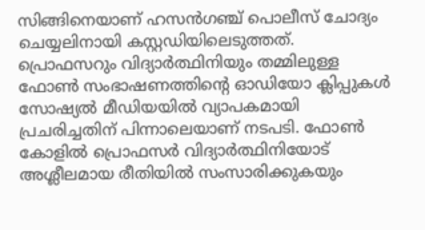സിങ്ങിനെയാണ് ഹസൻഗഞ്ച് പൊലീസ് ചോദ്യം ചെയ്യലിനായി കസ്റ്റഡിയിലെടുത്തത്.
പ്രൊഫസറും വിദ്യാർത്ഥിനിയും തമ്മിലുള്ള ഫോൺ സംഭാഷണത്തിന്റെ ഓഡിയോ ക്ലിപ്പുകൾ സോഷ്യൽ മീഡിയയിൽ വ്യാപകമായി പ്രചരിച്ചതിന് പിന്നാലെയാണ് നടപടി. ഫോൺ കോളിൽ പ്രൊഫസർ വിദ്യാർത്ഥിനിയോട് അശ്ലീലമായ രീതിയിൽ സംസാരിക്കുകയും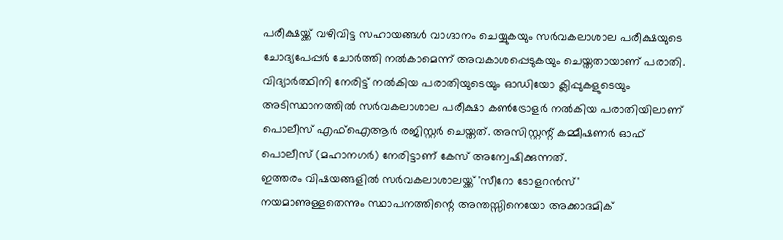പരീക്ഷയ്ക്ക് വഴിവിട്ട സഹായങ്ങൾ വാഗ്ദാനം ചെയ്യുകയും സർവകലാശാല പരീക്ഷയുടെ ചോദ്യപേപ്പർ ചോർത്തി നൽകാമെന്ന് അവകാശപ്പെടുകയും ചെയ്തതായാണ് പരാതി.
വിദ്യാർത്ഥിനി നേരിട്ട് നൽകിയ പരാതിയുടെയും ഓഡിയോ ക്ലിപ്പുകളുടെയും അടിസ്ഥാനത്തിൽ സർവകലാശാല പരീക്ഷാ കൺട്രോളർ നൽകിയ പരാതിയിലാണ് പൊലീസ് എഫ്ഐആർ രജിസ്റ്റർ ചെയ്തത്. അസിസ്റ്റന്റ് കമ്മീഷണർ ഓഫ് പൊലീസ് (മഹാനഗർ) നേരിട്ടാണ് കേസ് അന്വേഷിക്കുന്നത്.
ഇത്തരം വിഷയങ്ങളിൽ സർവകലാശാലയ്ക്ക് 'സീറോ ടോളറൻസ്' നയമാണുള്ളതെന്നും സ്ഥാപനത്തിന്റെ അന്തസ്സിനെയോ അക്കാദമിക്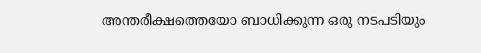അന്തരീക്ഷത്തെയോ ബാധിക്കുന്ന ഒരു നടപടിയും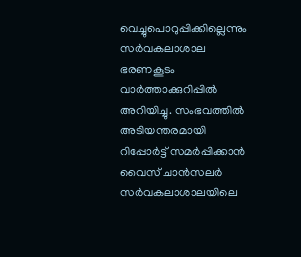വെച്ചുപൊറുപ്പിക്കില്ലെന്നും സർവകലാശാല ഭരണകൂടം വാർത്താക്കുറിപ്പിൽ അറിയിച്ചു. സംഭവത്തിൽ അടിയന്തരമായി റിപ്പോർട്ട് സമർപ്പിക്കാൻ വൈസ് ചാൻസലർ സർവകലാശാലയിലെ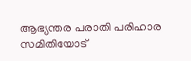ആഭ്യന്തര പരാതി പരിഹാര സമിതിയോട്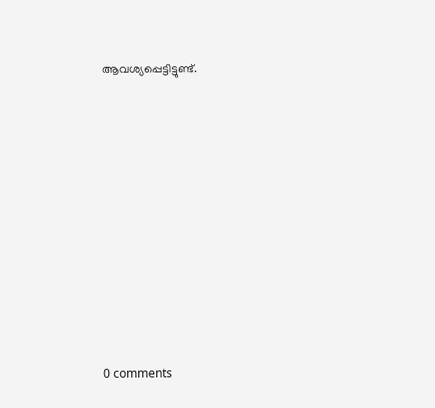ആവശ്യപ്പെട്ടിട്ടുണ്ട്.










0 comments